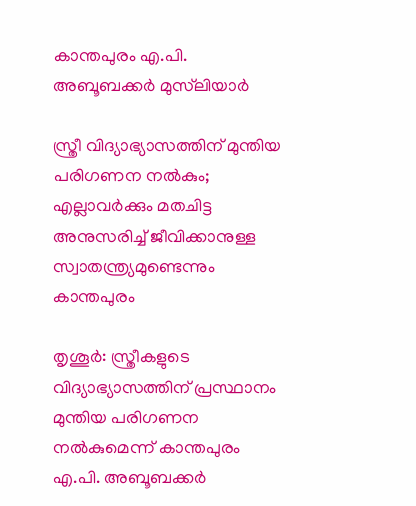കാന്തപുരം എ.പി. അബൂബക്കർ മുസ്‌ലിയാർ

സ്ത്രീ വിദ്യാഭ്യാസത്തിന് മുന്തിയ പരിഗണന നൽകും; എല്ലാവർക്കും മതചിട്ട അനുസരിച്ച് ജീവിക്കാനുള്ള സ്വാതന്ത്ര്യമുണ്ടെന്നും കാന്തപുരം

തൃശൂർ: സ്ത്രീകളുടെ വിദ്യാഭ്യാസത്തിന് പ്രസ്ഥാനം മുന്തിയ പരിഗണന നൽകുമെന്ന് കാന്തപുരം എ.പി. അബൂബക്കർ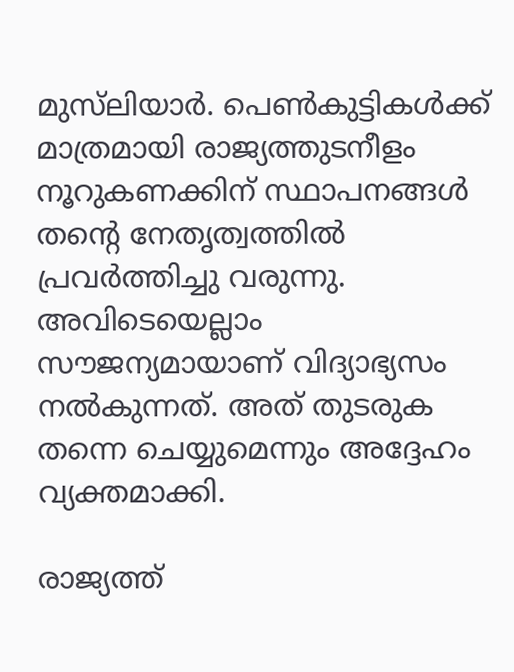മുസ്‌ലിയാർ. പെൺകുട്ടികൾക്ക് മാത്രമായി രാജ്യത്തുടനീളം നൂറുകണക്കിന് സ്ഥാപനങ്ങൾ തന്‍റെ നേതൃത്വത്തിൽ പ്രവർത്തിച്ചു വരുന്നു. അവിടെയെല്ലാം സൗജന്യമായാണ് വിദ്യാഭ്യസം നൽകുന്നത്. അത് തുടരുക തന്നെ ചെയ്യുമെന്നും അദ്ദേഹം വ്യക്തമാക്കി.

രാജ്യത്ത്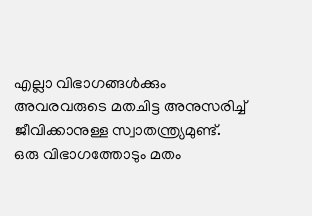എല്ലാ വിഭാഗങ്ങൾക്കും അവരവരുടെ മതചിട്ട അനുസരിച്ച് ജീവിക്കാനുള്ള സ്വാതന്ത്ര്യമുണ്ട്. ഒരു വിഭാഗത്തോടും മതം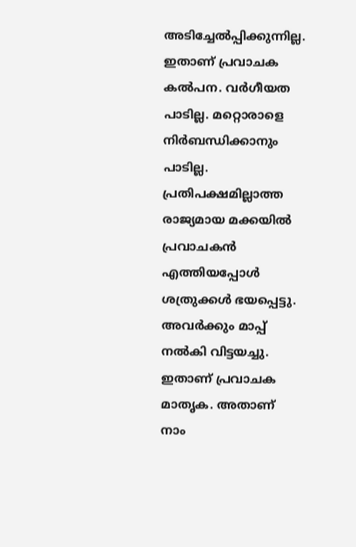അടിച്ചേൽപ്പിക്കുന്നില്ല. ഇതാണ് പ്രവാചക കൽപന. വർഗീയത പാടില്ല. മറ്റൊരാളെ നിർബന്ധിക്കാനും പാടില്ല. പ്രതിപക്ഷമില്ലാത്ത രാജ്യമായ മക്കയിൽ പ്രവാചകൻ എത്തിയപ്പോൾ ശത്രുക്കൾ ഭയപ്പെട്ടു. അവർക്കും മാപ്പ് നൽകി വിട്ടയച്ചു. ഇതാണ് പ്രവാചക മാതൃക. അതാണ് നാം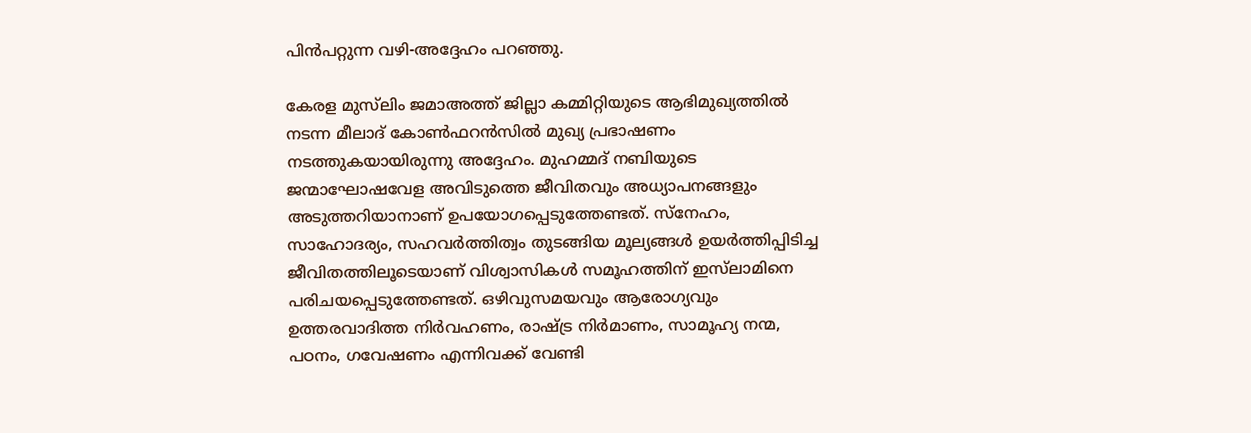പിൻപറ്റുന്ന വഴി-അദ്ദേഹം പറഞ്ഞു.

കേരള മുസ്‌ലിം ജമാഅത്ത് ജില്ലാ കമ്മിറ്റിയുടെ ആഭിമുഖ്യത്തിൽ നടന്ന മീലാദ് കോൺഫറൻസിൽ മുഖ്യ പ്രഭാഷണം നടത്തുകയായിരുന്നു അദ്ദേഹം. മുഹമ്മദ് നബിയുടെ ജന്മാഘോഷവേള അവിടുത്തെ ജീവിതവും അധ്യാപനങ്ങളും അടുത്തറിയാനാണ് ഉപയോഗപ്പെടുത്തേണ്ടത്. സ്നേഹം, സാഹോദര്യം, സഹവർത്തിത്വം തുടങ്ങിയ മൂല്യങ്ങൾ ഉയർത്തിപ്പിടിച്ച ജീവിതത്തിലൂടെയാണ് വിശ്വാസികൾ സമൂഹത്തിന് ഇസ്‌ലാമിനെ പരിചയപ്പെടുത്തേണ്ടത്. ഒഴിവുസമയവും ആരോഗ്യവും ഉത്തരവാദിത്ത നിർവഹണം, രാഷ്ട്ര നിർമാണം, സാമൂഹ്യ നന്മ, പഠനം, ഗവേഷണം എന്നിവക്ക് വേണ്ടി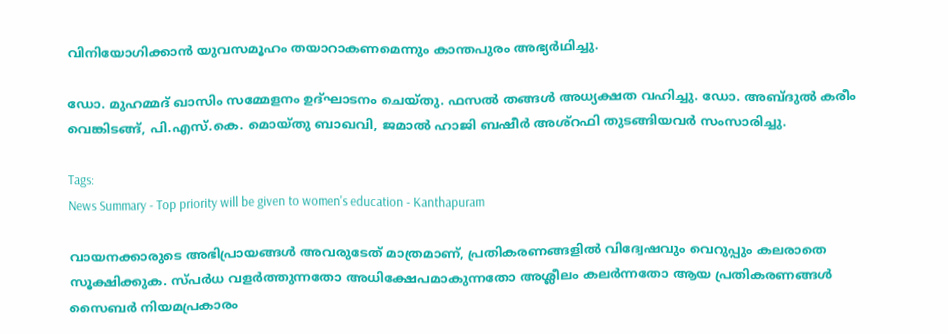വിനിയോഗിക്കാൻ യുവസമൂഹം തയാറാകണമെന്നും കാന്തപുരം അഭ്യർഥിച്ചു.

ഡോ. മുഹമ്മദ് ഖാസിം സമ്മേളനം ഉദ്ഘാടനം ചെയ്തു. ഫസൽ തങ്ങൾ അധ്യക്ഷത വഹിച്ചു. ഡോ. അബ്ദുൽ കരീം വെങ്കിടങ്ങ്, പി.എസ്.കെ. മൊയ്തു ബാഖവി, ജമാൽ ഹാജി ബഷീർ അശ്റഫി തുടങ്ങിയവർ സംസാരിച്ചു.

Tags:
News Summary - Top priority will be given to women's education - Kanthapuram

വായനക്കാരുടെ അഭിപ്രായങ്ങള്‍ അവരുടേത് മാത്രമാണ്, പ്രതികരണങ്ങളിൽ വിദ്വേഷവും വെറുപ്പും കലരാതെ സൂക്ഷിക്കുക. സ്പർധ വളർത്തുന്നതോ അധിക്ഷേപമാകുന്നതോ അശ്ലീലം കലർന്നതോ ആയ പ്രതികരണങ്ങൾ സൈബർ നിയമപ്രകാരം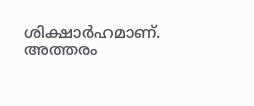ശിക്ഷാർഹമാണ്. അത്തരം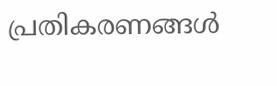പ്രതികരണങ്ങൾ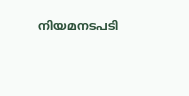നിയമനടപടി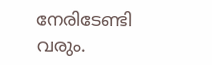നേരിടേണ്ടി വരും.